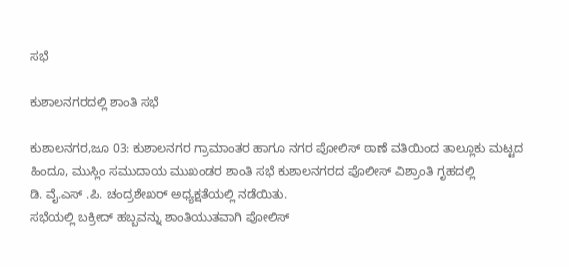ಸಭೆ

ಕುಶಾಲನಗರದಲ್ಲಿ ಶಾಂತಿ ಸಭೆ

ಕುಶಾಲನಗರ,ಜೂ 03: ಕುಶಾಲನಗರ ಗ್ರಾಮಾಂತರ ಹಾಗೂ ನಗರ ಪೋಲಿಸ್ ಠಾಣೆ ವತಿಯಿಂದ ತಾಲ್ಲೂಕು ಮಟ್ಟದ ಹಿಂದೂ, ಮುಸ್ಲಿಂ ಸಮುದಾಯ ಮುಖಂಡರ ಶಾಂತಿ ಸಭೆ ಕುಶಾಲನಗರದ ಪೊಲೀಸ್ ವಿಶ್ರಾಂತಿ ಗೃಹದಲ್ಲಿ
ಡಿ. ವೈ.ಎಸ್ .ಪಿ. ಚಂದ್ರಶೇಖರ್ ಅಧ್ಯಕ್ಷತೆಯಲ್ಲಿ ನಡೆಯಿತು.
ಸಭೆಯಲ್ಲಿ ಬಕ್ರೀದ್ ಹಬ್ಬವನ್ನು ಶಾಂತಿಯುತವಾಗಿ ಪೋಲಿಸ್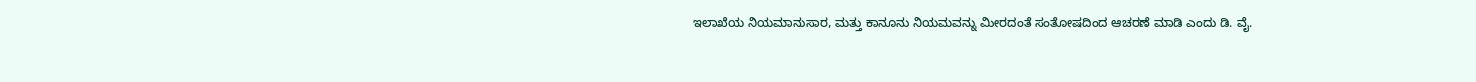ಇಲಾಖೆಯ ನಿಯಮಾನುಸಾರ, ಮತ್ತು ಕಾನೂನು ನಿಯಮವನ್ನು ಮೀರದಂತೆ ಸಂತೋಷದಿಂದ ಆಚರಣೆ ಮಾಡಿ ಎಂದು ಡಿ. ವೈ.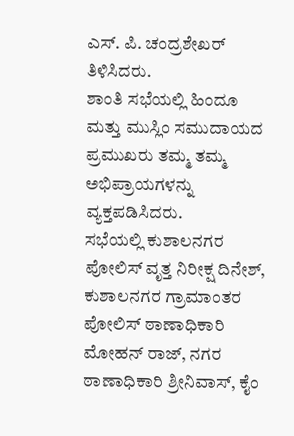ಎಸ್. ಪಿ. ಚಂದ್ರಶೇಖರ್ ತಿಳಿಸಿದರು.
ಶಾಂತಿ ಸಭೆಯಲ್ಲಿ ಹಿಂದೂ ಮತ್ತು ಮುಸ್ಲಿಂ ಸಮುದಾಯದ ಪ್ರಮುಖರು ತಮ್ಮ ತಮ್ಮ ಅಭಿಪ್ರಾಯಗಳನ್ನು ವ್ಯಕ್ತಪಡಿಸಿದರು.
ಸಭೆಯಲ್ಲಿ ಕುಶಾಲನಗರ ಪೋಲಿಸ್ ವೃತ್ತ ನಿರೀಕ್ಷ ದಿನೇಶ್, ಕುಶಾಲನಗರ ಗ್ರಾಮಾಂತರ ಪೋಲಿಸ್ ಠಾಣಾಧಿಕಾರಿ ಮೋಹನ್ ರಾಜ್, ನಗರ ಠಾಣಾಧಿಕಾರಿ ಶ್ರೀನಿವಾಸ್, ಕೈಂ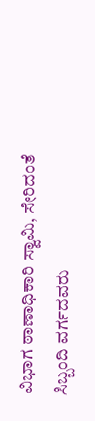ವಿಭಾಗ ಠಾಣಾಧಿಕಾರಿ ಸ್ವಾಮಿ, ಸೇರಿದಂತೆ ಸಿಬ್ಬಂದಿ ವರ್ಗದವರು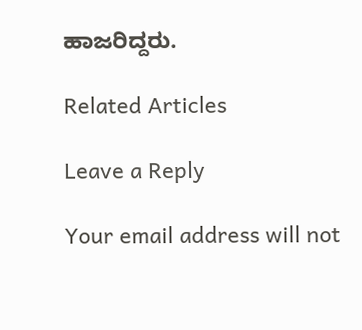ಹಾಜರಿದ್ದರು.

Related Articles

Leave a Reply

Your email address will not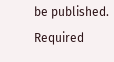be published. Required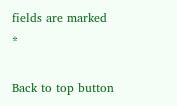fields are marked *

Back to top button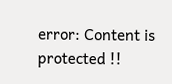error: Content is protected !!